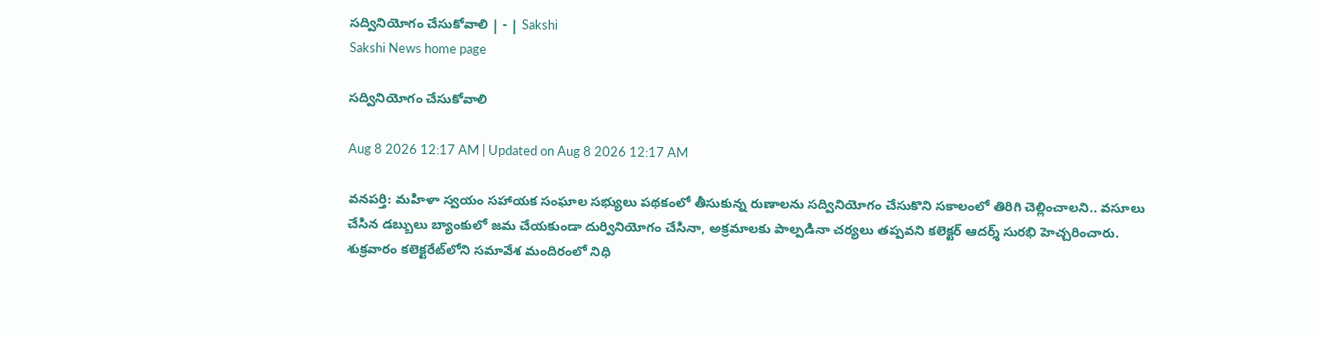సద్వినియోగం చేసుకోవాలి | - | Sakshi
Sakshi News home page

సద్వినియోగం చేసుకోవాలి

Aug 8 2026 12:17 AM | Updated on Aug 8 2026 12:17 AM

వనపర్తి: మహిళా స్వయం సహాయక సంఘాల సభ్యులు పథకంలో తీసుకున్న రుణాలను సద్వినియోగం చేసుకొని సకాలంలో తిరిగి చెల్లించాలని.. వసూలు చేసిన డబ్బులు బ్యాంకులో జమ చేయకుండా దుర్వినియోగం చేసినా, అక్రమాలకు పాల్పడినా చర్యలు తప్పవని కలెక్టర్‌ ఆదర్శ్‌ సురభి హెచ్చరించారు. శుక్రవారం కలెక్టరేట్‌లోని సమావేశ మందిరంలో నిధి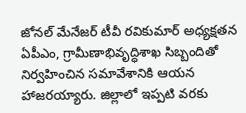జోనల్‌ మేనేజర్‌ టీవీ రవికుమార్‌ అధ్యక్షతన ఏపీఎం, గ్రామీణాభివృద్ధిశాఖ సిబ్బందితో నిర్వహించిన సమావేశానికి ఆయన హాజరయ్యారు. జిల్లాలో ఇప్పటి వరకు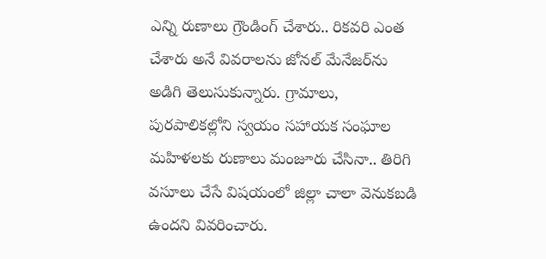ఎన్ని రుణాలు గ్రౌండింగ్‌ చేశారు.. రికవరి ఎంత చేశారు అనే వివరాలను జోనల్‌ మేనేజర్‌ను అడిగి తెలుసుకున్నారు. గ్రామాలు, పురపాలికల్లోని స్వయం సహాయక సంఘాల మహిళలకు రుణాలు మంజూరు చేసినా.. తిరిగి వసూలు చేసే విషయంలో జిల్లా చాలా వెనుకబడి ఉందని వివరించారు.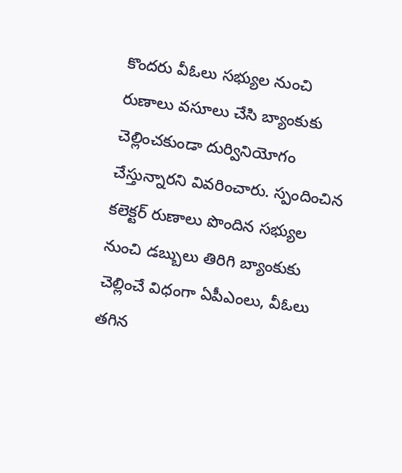కొందరు వీఓలు సభ్యుల నుంచి రుణాలు వసూలు చేసి బ్యాంకుకు చెల్లించకుండా దుర్వినియోగం చేస్తున్నారని వివరించారు. స్పందించిన కలెక్టర్‌ రుణాలు పొందిన సభ్యుల నుంచి డబ్బులు తిరిగి బ్యాంకుకు చెల్లించే విధంగా ఏపీఎంలు, వీఓలు తగిన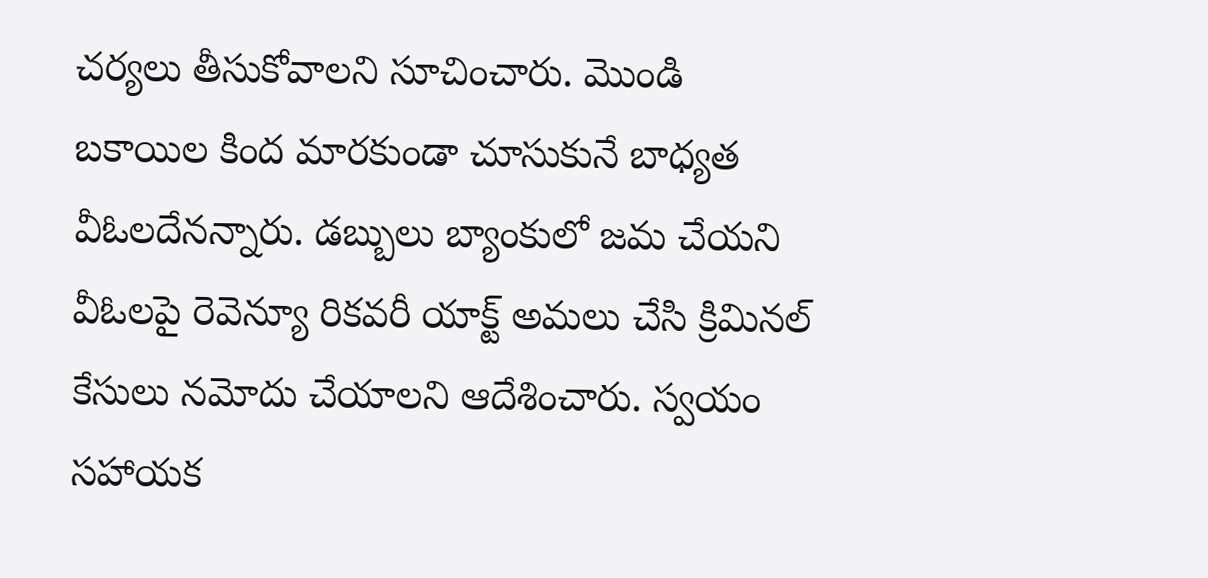చర్యలు తీసుకోవాలని సూచించారు. మొండి బకాయిల కింద మారకుండా చూసుకునే బాధ్యత వీఓలదేనన్నారు. డబ్బులు బ్యాంకులో జమ చేయని వీఓలపై రెవెన్యూ రికవరీ యాక్ట్‌ అమలు చేసి క్రిమినల్‌ కేసులు నమోదు చేయాలని ఆదేశించారు. స్వయం సహాయక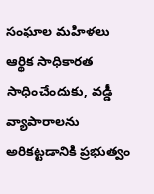సంఘాల మహిళలు ఆర్థిక సాధికారత సాధించేందుకు, వడ్డీ వ్యాపారాలను అరికట్టడానికి ప్రభుత్వం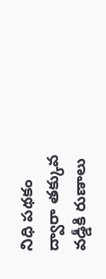నిధి పథకం ద్వారా తక్కువ వడ్డీకి రుణాలు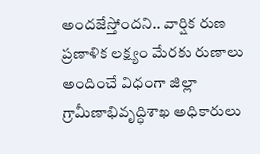అందజేస్తోందని.. వార్షిక రుణ ప్రణాళిక లక్ష్యం మేరకు రుణాలు అందించే విధంగా జిల్లా గ్రామీణాభివృద్ధిశాఖ అధికారులు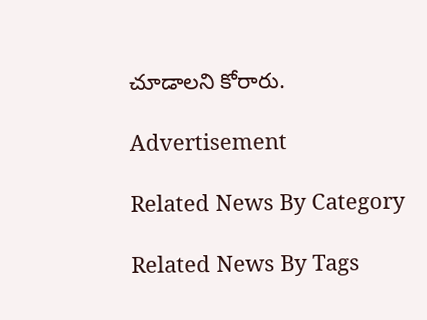చూడాలని కోరారు.

Advertisement

Related News By Category

Related News By Tags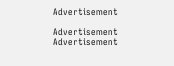Advertisement

Advertisement
Advertisement